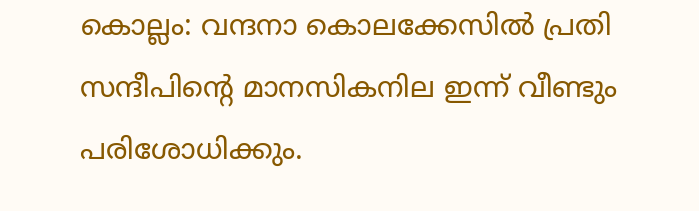കൊല്ലം: വന്ദനാ കൊലക്കേസിൽ പ്രതി സന്ദീപിൻ്റെ മാനസികനില ഇന്ന് വീണ്ടും പരിശോധിക്കും.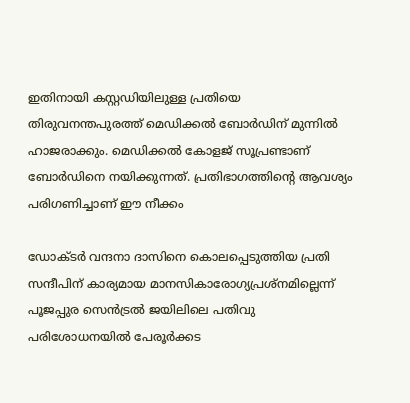ഇതിനായി കസ്റ്റഡിയിലുള്ള പ്രതിയെ തിരുവനന്തപുരത്ത് മെഡിക്കൽ ബോർഡിന് മുന്നിൽ ഹാജരാക്കും. മെഡിക്കൽ കോളജ് സൂപ്രണ്ടാണ് ബോർഡിനെ നയിക്കുന്നത്. പ്രതിഭാഗത്തിൻ്റെ ആവശ്യം പരിഗണിച്ചാണ് ഈ നീക്കം

ഡോക്ടർ വന്ദനാ ദാസിനെ കൊലപ്പെടുത്തിയ പ്രതി സന്ദീപിന് കാര്യമായ മാനസികാരോഗ്യപ്രശ്നമില്ലെന്ന് പൂജപ്പുര സെൻട്രൽ ജയിലിലെ പതിവു പരിശോധനയിൽ പേരൂർക്കട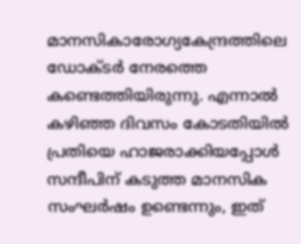മാനസികാരോഗ്യകേന്ദ്രത്തിലെ ഡോക്ടർ നേരത്തെ കണ്ടെത്തിയിരുന്നു. എന്നാൽ കഴിഞ്ഞ ദിവസം കോടതിയിൽ പ്രതിയെ ഹാജരാക്കിയപ്പോൾ സന്ദീപിന് കടുത്ത മാനസിക സംഘർഷം ഉണ്ടെന്നും, ഇത്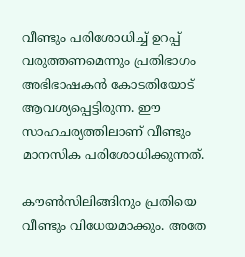വീണ്ടും പരിശോധിച്ച് ഉറപ്പ് വരുത്തണമെന്നും പ്രതിഭാഗം അഭിഭാഷകൻ കോടതിയോട് ആവശ്യപ്പെട്ടിരുന്ന. ഈ സാഹചര്യത്തിലാണ് വീണ്ടും മാനസിക പരിശോധിക്കുന്നത്.

കൗൺസിലിങ്ങിനും പ്രതിയെ വീണ്ടും വിധേയമാക്കും. അതേ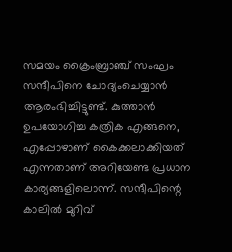സമയം ക്രൈംബ്രാഞ്ച് സംഘം സന്ദീപിനെ ചോദ്യംചെയ്യാൻ ആരംഭിച്ചിട്ടുണ്ട്. കുത്താൻ ഉപയോഗിച്ച കത്രിക എങ്ങനെ, എപ്പോഴാണ് കൈക്കലാക്കിയത് എന്നതാണ് അറിയേണ്ട പ്രധാന കാര്യങ്ങളിലൊന്ന്. സന്ദീപിന്റെ കാലിൽ മുറിവ്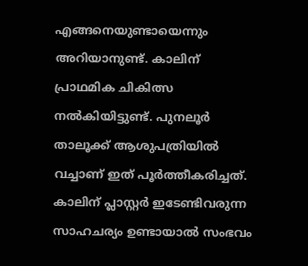എങ്ങനെയുണ്ടായെന്നും അറിയാനുണ്ട്. കാലിന് പ്രാഥമിക ചികിത്സ നൽകിയിട്ടുണ്ട്. പുനലൂർ താലൂക്ക് ആശുപത്രിയിൽ വച്ചാണ് ഇത് പൂർത്തീകരിച്ചത്. കാലിന് പ്ലാസ്റ്റർ ഇടേണ്ടിവരുന്ന സാഹചര്യം ഉണ്ടായാൽ സംഭവം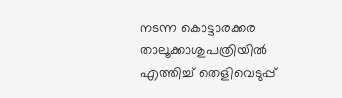നടന്ന കൊട്ടാരക്കര താലൂക്കാശുപത്രിയിൽ എത്തിച്ച് തെളിവെടുപ്പ്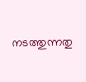നടത്തുന്നതു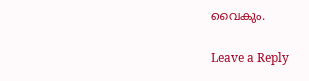വൈകും.

Leave a Reply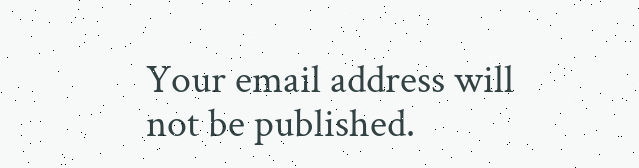Your email address will not be published.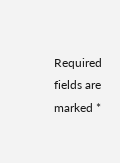Required fields are marked *